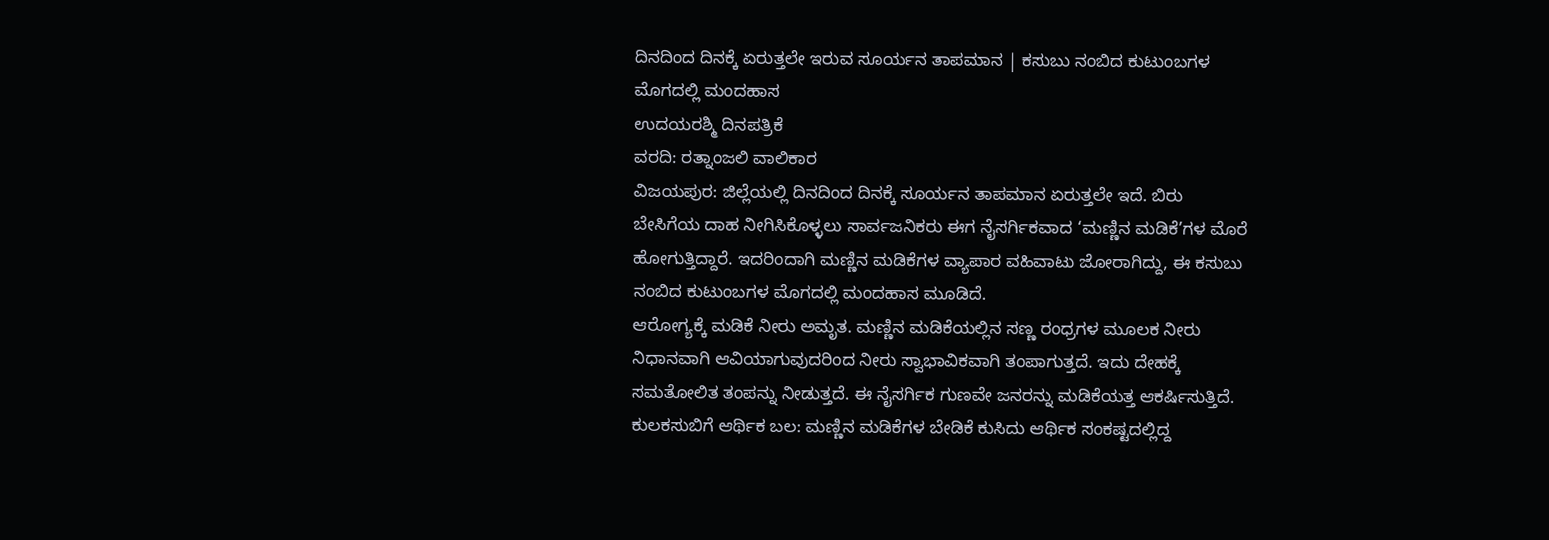ದಿನದಿಂದ ದಿನಕ್ಕೆ ಏರುತ್ತಲೇ ಇರುವ ಸೂರ್ಯನ ತಾಪಮಾನ | ಕಸುಬು ನಂಬಿದ ಕುಟುಂಬಗಳ ಮೊಗದಲ್ಲಿ ಮಂದಹಾಸ
ಉದಯರಶ್ಮಿ ದಿನಪತ್ರಿಕೆ
ವರದಿ: ರತ್ನಾಂಜಲಿ ವಾಲಿಕಾರ
ವಿಜಯಪುರ: ಜಿಲ್ಲೆಯಲ್ಲಿ ದಿನದಿಂದ ದಿನಕ್ಕೆ ಸೂರ್ಯನ ತಾಪಮಾನ ಏರುತ್ತಲೇ ಇದೆ. ಬಿರು ಬೇಸಿಗೆಯ ದಾಹ ನೀಗಿಸಿಕೊಳ್ಳಲು ಸಾರ್ವಜನಿಕರು ಈಗ ನೈಸರ್ಗಿಕವಾದ ‘ಮಣ್ಣಿನ ಮಡಿಕೆ’ಗಳ ಮೊರೆ ಹೋಗುತ್ತಿದ್ದಾರೆ. ಇದರಿಂದಾಗಿ ಮಣ್ಣಿನ ಮಡಿಕೆಗಳ ವ್ಯಾಪಾರ ವಹಿವಾಟು ಜೋರಾಗಿದ್ದು, ಈ ಕಸುಬು ನಂಬಿದ ಕುಟುಂಬಗಳ ಮೊಗದಲ್ಲಿ ಮಂದಹಾಸ ಮೂಡಿದೆ.
ಆರೋಗ್ಯಕ್ಕೆ ಮಡಿಕೆ ನೀರು ಅಮೃತ. ಮಣ್ಣಿನ ಮಡಿಕೆಯಲ್ಲಿನ ಸಣ್ಣ ರಂಧ್ರಗಳ ಮೂಲಕ ನೀರು ನಿಧಾನವಾಗಿ ಆವಿಯಾಗುವುದರಿಂದ ನೀರು ಸ್ವಾಭಾವಿಕವಾಗಿ ತಂಪಾಗುತ್ತದೆ. ಇದು ದೇಹಕ್ಕೆ ಸಮತೋಲಿತ ತಂಪನ್ನು ನೀಡುತ್ತದೆ. ಈ ನೈಸರ್ಗಿಕ ಗುಣವೇ ಜನರನ್ನು ಮಡಿಕೆಯತ್ತ ಆಕರ್ಷಿಸುತ್ತಿದೆ.
ಕುಲಕಸುಬಿಗೆ ಆರ್ಥಿಕ ಬಲ: ಮಣ್ಣಿನ ಮಡಿಕೆಗಳ ಬೇಡಿಕೆ ಕುಸಿದು ಆರ್ಥಿಕ ಸಂಕಷ್ಟದಲ್ಲಿದ್ದ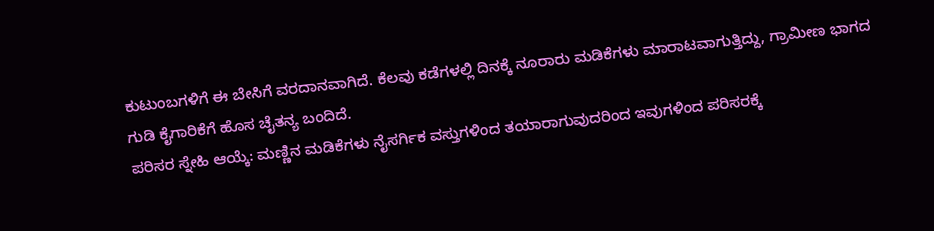ಕುಟುಂಬಗಳಿಗೆ ಈ ಬೇಸಿಗೆ ವರದಾನವಾಗಿದೆ. ಕೆಲವು ಕಡೆಗಳಲ್ಲಿ ದಿನಕ್ಕೆ ನೂರಾರು ಮಡಿಕೆಗಳು ಮಾರಾಟವಾಗುತ್ತಿದ್ದು, ಗ್ರಾಮೀಣ ಭಾಗದ ಗುಡಿ ಕೈಗಾರಿಕೆಗೆ ಹೊಸ ಚೈತನ್ಯ ಬಂದಿದೆ.
ಪರಿಸರ ಸ್ನೇಹಿ ಆಯ್ಕೆ: ಮಣ್ಣಿನ ಮಡಿಕೆಗಳು ನೈಸರ್ಗಿಕ ವಸ್ತುಗಳಿಂದ ತಯಾರಾಗುವುದರಿಂದ ಇವುಗಳಿಂದ ಪರಿಸರಕ್ಕೆ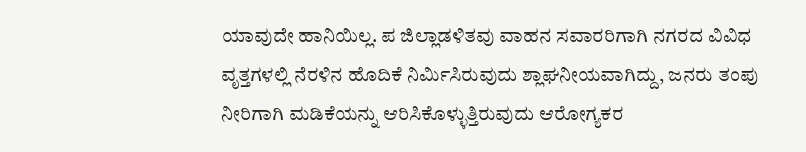ಯಾವುದೇ ಹಾನಿಯಿಲ್ಲ. ಪ ಜಿಲ್ಲಾಡಳಿತವು ವಾಹನ ಸವಾರರಿಗಾಗಿ ನಗರದ ವಿವಿಧ ವೃತ್ತಗಳಲ್ಲಿ ನೆರಳಿನ ಹೊದಿಕೆ ನಿರ್ಮಿಸಿರುವುದು ಶ್ಲಾಘನೀಯವಾಗಿದ್ದು, ಜನರು ತಂಪು ನೀರಿಗಾಗಿ ಮಡಿಕೆಯನ್ನು ಆರಿಸಿಕೊಳ್ಳುತ್ತಿರುವುದು ಆರೋಗ್ಯಕರ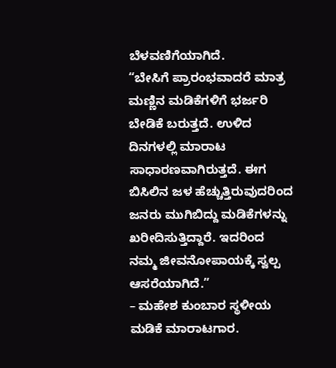ಬೆಳವಣಿಗೆಯಾಗಿದೆ.
“ಬೇಸಿಗೆ ಪ್ರಾರಂಭವಾದರೆ ಮಾತ್ರ ಮಣ್ಣಿನ ಮಡಿಕೆಗಳಿಗೆ ಭರ್ಜರಿ ಬೇಡಿಕೆ ಬರುತ್ತದೆ. ಉಳಿದ ದಿನಗಳಲ್ಲಿ ಮಾರಾಟ ಸಾಧಾರಣವಾಗಿರುತ್ತದೆ. ಈಗ ಬಿಸಿಲಿನ ಜಳ ಹೆಚ್ಚುತ್ತಿರುವುದರಿಂದ ಜನರು ಮುಗಿಬಿದ್ದು ಮಡಿಕೆಗಳನ್ನು ಖರೀದಿಸುತ್ತಿದ್ದಾರೆ. ಇದರಿಂದ ನಮ್ಮ ಜೀವನೋಪಾಯಕ್ಕೆ ಸ್ವಲ್ಪ ಆಸರೆಯಾಗಿದೆ.”
– ಮಹೇಶ ಕುಂಬಾರ ಸ್ಥಳೀಯ ಮಡಿಕೆ ಮಾರಾಟಗಾರ.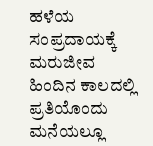ಹಳೆಯ ಸಂಪ್ರದಾಯಕ್ಕೆ ಮರುಜೀವ
ಹಿಂದಿನ ಕಾಲದಲ್ಲಿ ಪ್ರತಿಯೊಂದು ಮನೆಯಲ್ಲೂ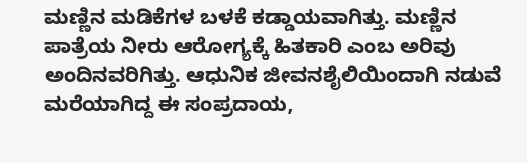ಮಣ್ಣಿನ ಮಡಿಕೆಗಳ ಬಳಕೆ ಕಡ್ಡಾಯವಾಗಿತ್ತು. ಮಣ್ಣಿನ ಪಾತ್ರೆಯ ನೀರು ಆರೋಗ್ಯಕ್ಕೆ ಹಿತಕಾರಿ ಎಂಬ ಅರಿವು ಅಂದಿನವರಿಗಿತ್ತು. ಆಧುನಿಕ ಜೀವನಶೈಲಿಯಿಂದಾಗಿ ನಡುವೆ ಮರೆಯಾಗಿದ್ದ ಈ ಸಂಪ್ರದಾಯ,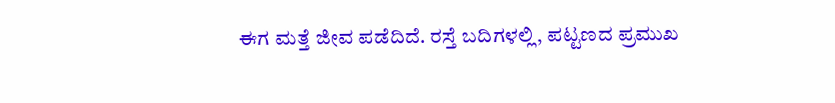ಈಗ ಮತ್ತೆ ಜೀವ ಪಡೆದಿದೆ. ರಸ್ತೆ ಬದಿಗಳಲ್ಲಿ, ಪಟ್ಟಣದ ಪ್ರಮುಖ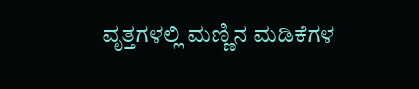ವೃತ್ತಗಳಲ್ಲಿ ಮಣ್ಣಿನ ಮಡಿಕೆಗಳ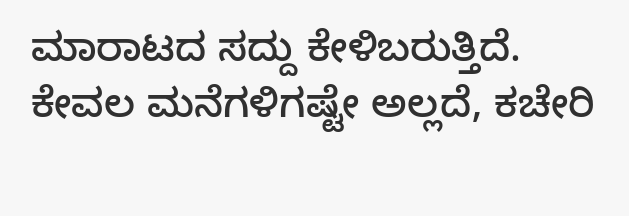ಮಾರಾಟದ ಸದ್ದು ಕೇಳಿಬರುತ್ತಿದೆ. ಕೇವಲ ಮನೆಗಳಿಗಷ್ಟೇ ಅಲ್ಲದೆ, ಕಚೇರಿ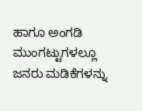ಹಾಗೂ ಅಂಗಡಿ ಮುಂಗಟ್ಟುಗಳಲ್ಲೂ ಜನರು ಮಡಿಕೆಗಳನ್ನು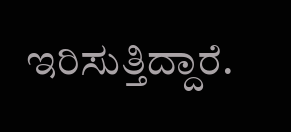ಇರಿಸುತ್ತಿದ್ದಾರೆ.